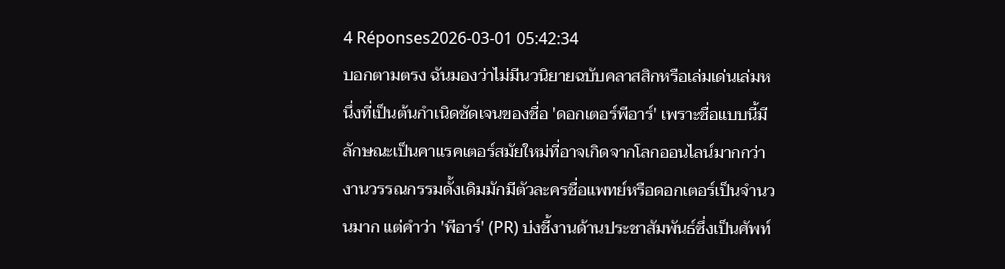4 Réponses2026-03-01 05:42:34
บอกตามตรง ฉันมองว่าไม่มีนวนิยายฉบับคลาสสิกหรือเล่มเด่นเล่มหนึ่งที่เป็นต้นกำเนิดชัดเจนของชื่อ 'ดอกเตอร์พีอาร์' เพราะชื่อแบบนี้มีลักษณะเป็นคาแรคเตอร์สมัยใหม่ที่อาจเกิดจากโลกออนไลน์มากกว่า งานวรรณกรรมดั้งเดิมมักมีตัวละครชื่อแพทย์หรือดอกเตอร์เป็นจำนวนมาก แต่คำว่า 'พีอาร์' (PR) บ่งชี้งานด้านประชาสัมพันธ์ซึ่งเป็นศัพท์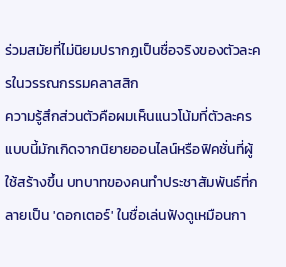ร่วมสมัยที่ไม่นิยมปรากฏเป็นชื่อจริงของตัวละครในวรรณกรรมคลาสสิก
ความรู้สึกส่วนตัวคือผมเห็นแนวโน้มที่ตัวละครแบบนี้มักเกิดจากนิยายออนไลน์หรือฟิคชั่นที่ผู้ใช้สร้างขึ้น บทบาทของคนทำประชาสัมพันธ์ที่กลายเป็น 'ดอกเตอร์' ในชื่อเล่นฟังดูเหมือนกา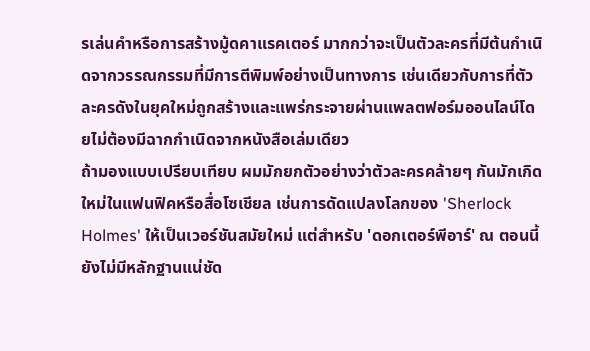รเล่นคำหรือการสร้างมู้ดคาแรคเตอร์ มากกว่าจะเป็นตัวละครที่มีต้นกำเนิดจากวรรณกรรมที่มีการตีพิมพ์อย่างเป็นทางการ เช่นเดียวกับการที่ตัวละครดังในยุคใหม่ถูกสร้างและแพร่กระจายผ่านแพลตฟอร์มออนไลน์โดยไม่ต้องมีฉากกำเนิดจากหนังสือเล่มเดียว
ถ้ามองแบบเปรียบเทียบ ผมมักยกตัวอย่างว่าตัวละครคล้ายๆ กันมักเกิดใหม่ในแฟนฟิคหรือสื่อโซเชียล เช่นการดัดแปลงโลกของ 'Sherlock Holmes' ให้เป็นเวอร์ชันสมัยใหม่ แต่สำหรับ 'ดอกเตอร์พีอาร์' ณ ตอนนี้ยังไม่มีหลักฐานแน่ชัด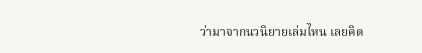ว่ามาจากนวนิยายเล่มไหน เลยคิด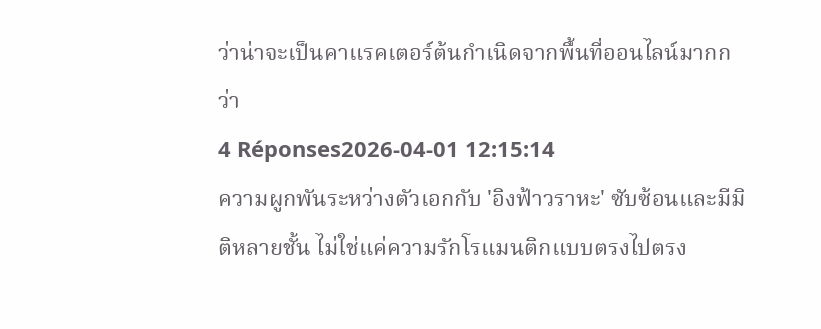ว่าน่าจะเป็นคาแรคเตอร์ต้นกำเนิดจากพื้นที่ออนไลน์มากกว่า
4 Réponses2026-04-01 12:15:14
ความผูกพันระหว่างตัวเอกกับ 'อิงฟ้าวราหะ' ซับซ้อนและมีมิติหลายชั้น ไม่ใช่แค่ความรักโรแมนติกแบบตรงไปตรง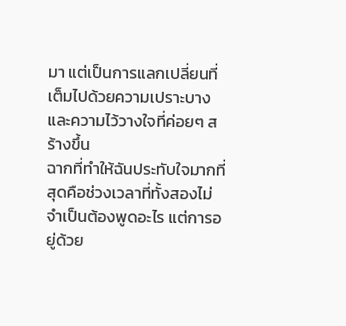มา แต่เป็นการแลกเปลี่ยนที่เต็มไปด้วยความเปราะบางและความไว้วางใจที่ค่อยๆ สร้างขึ้น
ฉากที่ทำให้ฉันประทับใจมากที่สุดคือช่วงเวลาที่ทั้งสองไม่จำเป็นต้องพูดอะไร แต่การอยู่ด้วย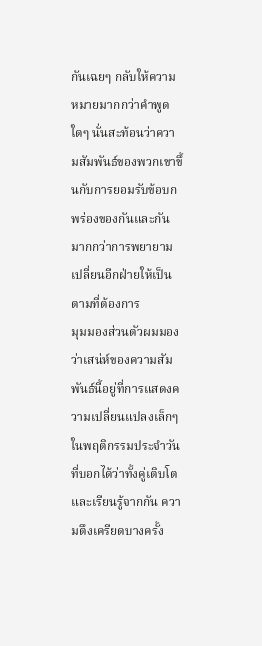กันเฉยๆ กลับให้ความหมายมากกว่าคำพูดใดๆ นั่นสะท้อนว่าความสัมพันธ์ของพวกเขาขึ้นกับการยอมรับข้อบกพร่องของกันและกันมากกว่าการพยายามเปลี่ยนอีกฝ่ายให้เป็นตามที่ต้องการ
มุมมองส่วนตัวผมมองว่าเสน่ห์ของความสัมพันธ์นี้อยู่ที่การแสดงความเปลี่ยนแปลงเล็กๆ ในพฤติกรรมประจำวันที่บอกได้ว่าทั้งคู่เติบโตและเรียนรู้จากกัน ความตึงเครียดบางครั้ง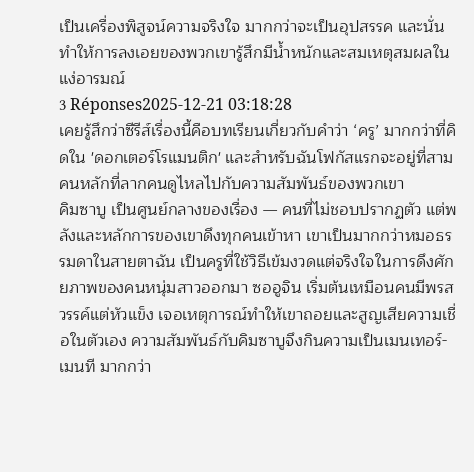เป็นเครื่องพิสูจน์ความจริงใจ มากกว่าจะเป็นอุปสรรค และนั่นทำให้การลงเอยของพวกเขารู้สึกมีน้ำหนักและสมเหตุสมผลในแง่อารมณ์
3 Réponses2025-12-21 03:18:28
เคยรู้สึกว่าซีรีส์เรื่องนี้คือบทเรียนเกี่ยวกับคำว่า ‘ครู’ มากกว่าที่คิดใน 'ดอกเตอร์โรแมนติก' และสำหรับฉันโฟกัสแรกจะอยู่ที่สามคนหลักที่ลากคนดูไหลไปกับความสัมพันธ์ของพวกเขา
คิมซาบู เป็นศูนย์กลางของเรื่อง — คนที่ไม่ชอบปรากฏตัว แต่พลังและหลักการของเขาดึงทุกคนเข้าหา เขาเป็นมากกว่าหมอธรรมดาในสายตาฉัน เป็นครูที่ใช้วิธีเข้มงวดแต่จริงใจในการดึงศักยภาพของคนหนุ่มสาวออกมา ซออูจิน เริ่มต้นเหมือนคนมีพรสวรรค์แต่หัวแข็ง เจอเหตุการณ์ทำให้เขาถอยและสูญเสียความเชื่อในตัวเอง ความสัมพันธ์กับคิมซาบูจึงกินความเป็นเมนเทอร์-เมนที มากกว่า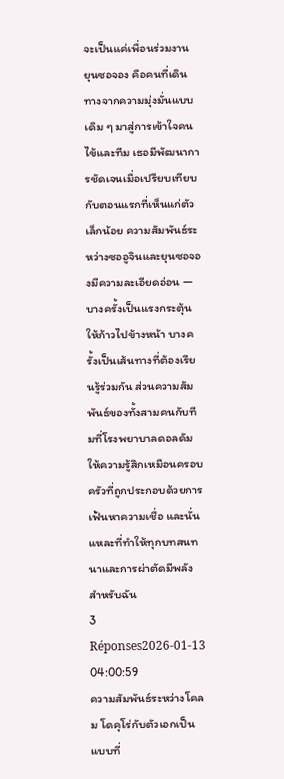จะเป็นแค่เพื่อนร่วมงาน
ยุนซอจอง คือคนที่เดินทางจากความมุ่งมั่นแบบเดิม ๆ มาสู่การเข้าใจคนไข้และทีม เธอมีพัฒนาการชัดเจนเมื่อเปรียบเทียบกับตอนแรกที่เห็นแก่ตัวเล็กน้อย ความสัมพันธ์ระหว่างซออูจินและยุนซอจองมีความละเอียดอ่อน — บางครั้งเป็นแรงกระตุ้นให้ก้าวไปข้างหน้า บางครั้งเป็นเส้นทางที่ต้องเรียนรู้ร่วมกัน ส่วนความสัมพันธ์ของทั้งสามคนกับทีมที่โรงพยาบาลดอลดัมให้ความรู้สึกเหมือนครอบครัวที่ถูกประกอบด้วยการเฟ้นหาความเชื่อ และนั่นแหละที่ทำให้ทุกบทสนทนาและการผ่าตัดมีพลังสำหรับฉัน
3 Réponses2026-01-13 04:00:59
ความสัมพันธ์ระหว่างโคลม โดคุโร่กับตัวเอกเป็นแบบที่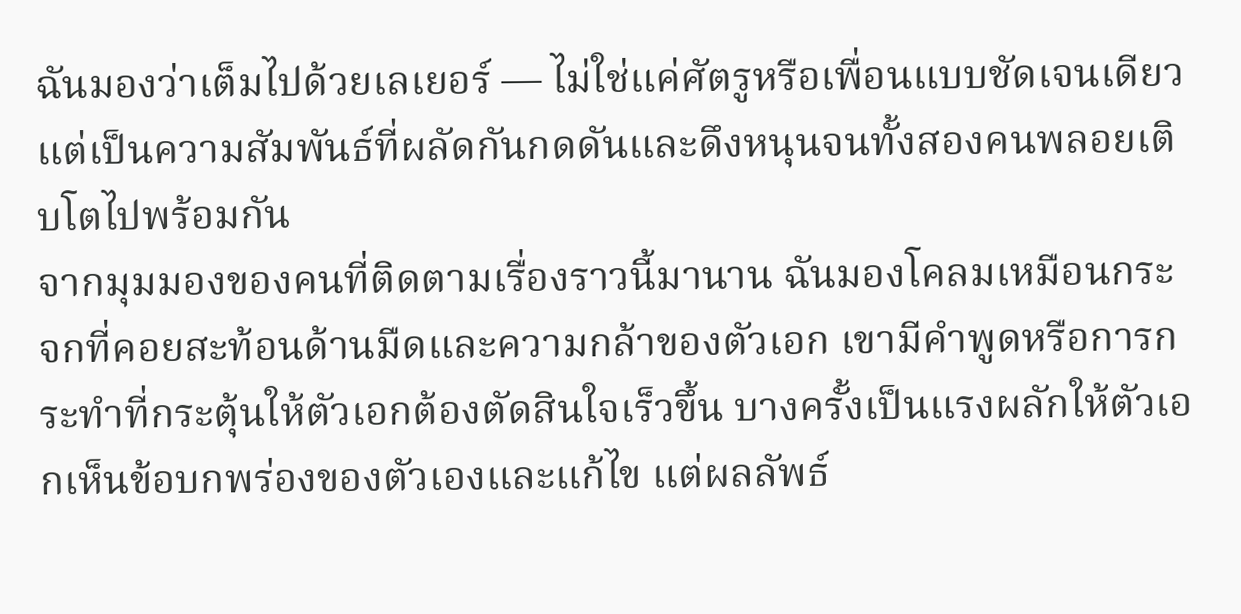ฉันมองว่าเต็มไปด้วยเลเยอร์ — ไม่ใช่แค่ศัตรูหรือเพื่อนแบบชัดเจนเดียว แต่เป็นความสัมพันธ์ที่ผลัดกันกดดันและดึงหนุนจนทั้งสองคนพลอยเติบโตไปพร้อมกัน
จากมุมมองของคนที่ติดตามเรื่องราวนี้มานาน ฉันมองโคลมเหมือนกระจกที่คอยสะท้อนด้านมืดและความกล้าของตัวเอก เขามีคำพูดหรือการกระทำที่กระตุ้นให้ตัวเอกต้องตัดสินใจเร็วขึ้น บางครั้งเป็นแรงผลักให้ตัวเอกเห็นข้อบกพร่องของตัวเองและแก้ไข แต่ผลลัพธ์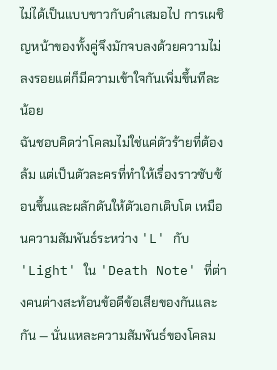ไม่ได้เป็นแบบขาวกับดำเสมอไป การเผชิญหน้าของทั้งคู่จึงมักจบลงด้วยความไม่ลงรอยแต่ก็มีความเข้าใจกันเพิ่มขึ้นทีละน้อย
ฉันชอบคิดว่าโคลมไม่ใช่แค่ตัวร้ายที่ต้องล้ม แต่เป็นตัวละครที่ทำให้เรื่องราวซับซ้อนขึ้นและผลักดันให้ตัวเอกเติบโต เหมือนความสัมพันธ์ระหว่าง 'L' กับ 'Light' ใน 'Death Note' ที่ต่างคนต่างสะท้อนข้อดีข้อเสียของกันและกัน — นั่นแหละความสัมพันธ์ของโคลม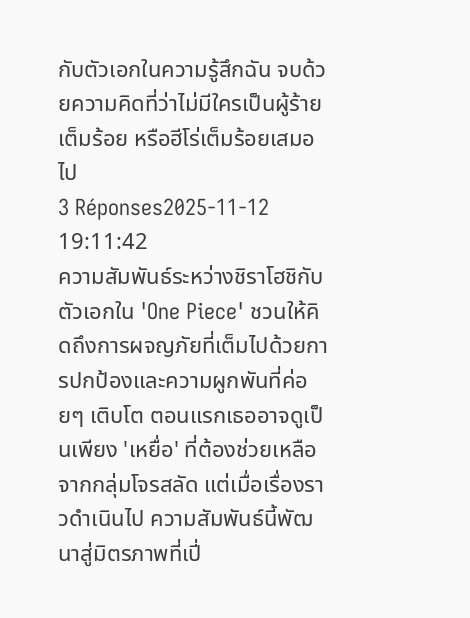กับตัวเอกในความรู้สึกฉัน จบด้วยความคิดที่ว่าไม่มีใครเป็นผู้ร้ายเต็มร้อย หรือฮีโร่เต็มร้อยเสมอไป
3 Réponses2025-11-12 19:11:42
ความสัมพันธ์ระหว่างชิราโฮชิกับตัวเอกใน 'One Piece' ชวนให้คิดถึงการผจญภัยที่เต็มไปด้วยการปกป้องและความผูกพันที่ค่อยๆ เติบโต ตอนแรกเธออาจดูเป็นเพียง 'เหยื่อ' ที่ต้องช่วยเหลือจากกลุ่มโจรสลัด แต่เมื่อเรื่องราวดำเนินไป ความสัมพันธ์นี้พัฒนาสู่มิตรภาพที่เปี่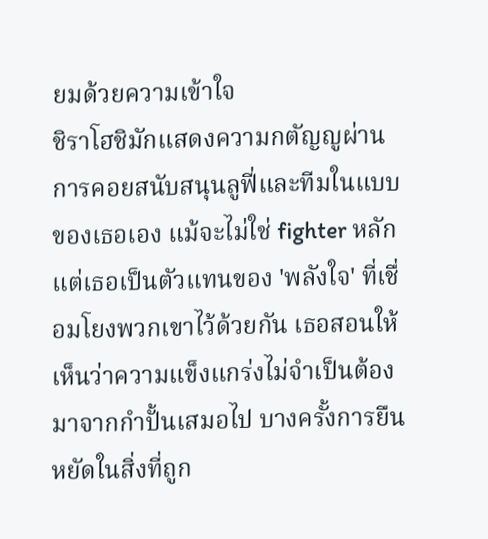ยมด้วยความเข้าใจ
ชิราโฮชิมักแสดงความกตัญญูผ่านการคอยสนับสนุนลูฟี่และทีมในแบบของเธอเอง แม้จะไม่ใช่ fighter หลัก แต่เธอเป็นตัวแทนของ 'พลังใจ' ที่เชื่อมโยงพวกเขาไว้ด้วยกัน เธอสอนให้เห็นว่าความแข็งแกร่งไม่จำเป็นต้องมาจากกำปั้นเสมอไป บางครั้งการยืนหยัดในสิ่งที่ถูก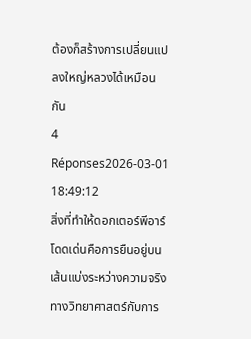ต้องก็สร้างการเปลี่ยนแปลงใหญ่หลวงได้เหมือนกัน
4 Réponses2026-03-01 18:49:12
สิ่งที่ทำให้ดอกเตอร์พีอาร์โดดเด่นคือการยืนอยู่บนเส้นแบ่งระหว่างความจริงทางวิทยาศาสตร์กับการ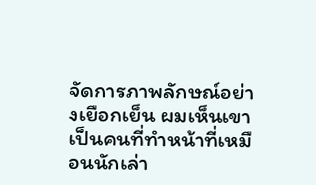จัดการภาพลักษณ์อย่างเยือกเย็น ผมเห็นเขาเป็นคนที่ทำหน้าที่เหมือนนักเล่า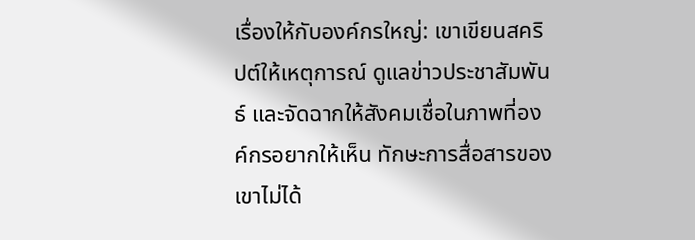เรื่องให้กับองค์กรใหญ่: เขาเขียนสคริปต์ให้เหตุการณ์ ดูแลข่าวประชาสัมพันธ์ และจัดฉากให้สังคมเชื่อในภาพที่องค์กรอยากให้เห็น ทักษะการสื่อสารของเขาไม่ได้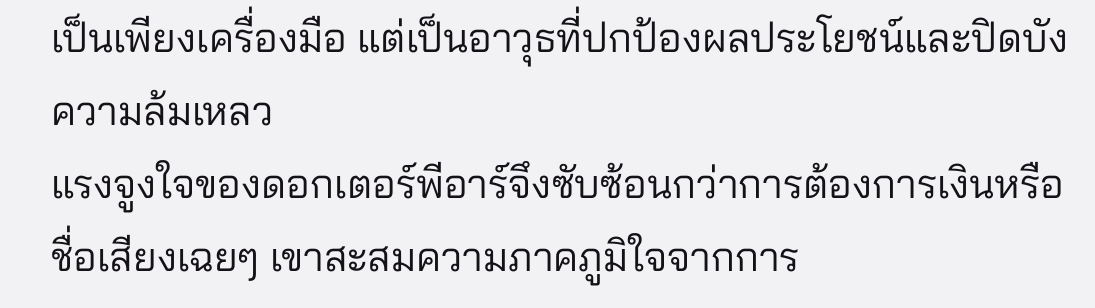เป็นเพียงเครื่องมือ แต่เป็นอาวุธที่ปกป้องผลประโยชน์และปิดบังความล้มเหลว
แรงจูงใจของดอกเตอร์พีอาร์จึงซับซ้อนกว่าการต้องการเงินหรือชื่อเสียงเฉยๆ เขาสะสมความภาคภูมิใจจากการ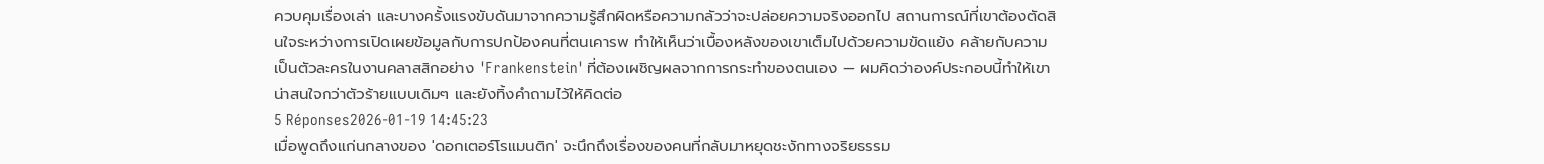ควบคุมเรื่องเล่า และบางครั้งแรงขับดันมาจากความรู้สึกผิดหรือความกลัวว่าจะปล่อยความจริงออกไป สถานการณ์ที่เขาต้องตัดสินใจระหว่างการเปิดเผยข้อมูลกับการปกป้องคนที่ตนเคารพ ทำให้เห็นว่าเบื้องหลังของเขาเต็มไปด้วยความขัดแย้ง คล้ายกับความเป็นตัวละครในงานคลาสสิกอย่าง 'Frankenstein' ที่ต้องเผชิญผลจากการกระทำของตนเอง — ผมคิดว่าองค์ประกอบนี้ทำให้เขาน่าสนใจกว่าตัวร้ายแบบเดิมๆ และยังทิ้งคำถามไว้ให้คิดต่อ
5 Réponses2026-01-19 14:45:23
เมื่อพูดถึงแก่นกลางของ 'ดอกเตอร์โรแมนติก' จะนึกถึงเรื่องของคนที่กลับมาหยุดชะงักทางจริยธรรม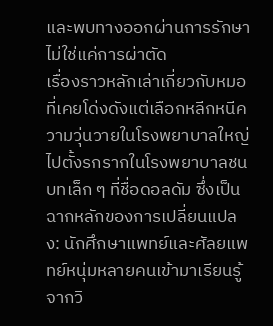และพบทางออกผ่านการรักษาไม่ใช่แค่การผ่าตัด
เรื่องราวหลักเล่าเกี่ยวกับหมอที่เคยโด่งดังแต่เลือกหลีกหนีความวุ่นวายในโรงพยาบาลใหญ่ ไปตั้งรกรากในโรงพยาบาลชนบทเล็ก ๆ ที่ชื่อดอลดัม ซึ่งเป็นฉากหลักของการเปลี่ยนแปลง: นักศึกษาแพทย์และศัลยแพทย์หนุ่มหลายคนเข้ามาเรียนรู้จากวิ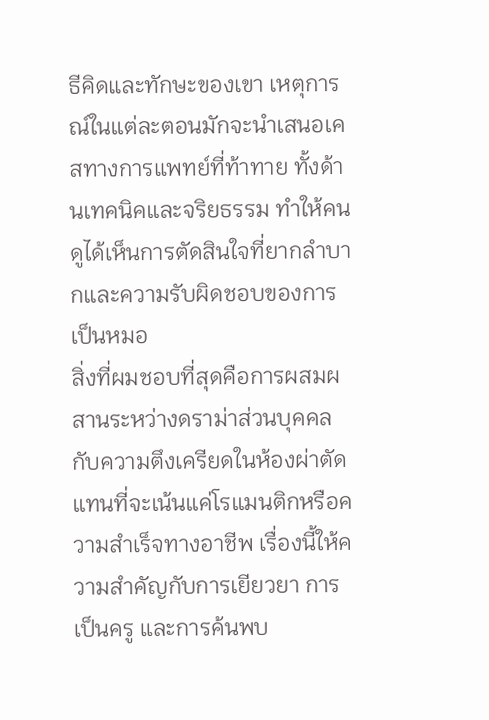ธีคิดและทักษะของเขา เหตุการณ์ในแต่ละตอนมักจะนำเสนอเคสทางการแพทย์ที่ท้าทาย ทั้งด้านเทคนิคและจริยธรรม ทำให้คนดูได้เห็นการตัดสินใจที่ยากลำบากและความรับผิดชอบของการเป็นหมอ
สิ่งที่ผมชอบที่สุดคือการผสมผสานระหว่างดราม่าส่วนบุคคลกับความตึงเครียดในห้องผ่าตัด แทนที่จะเน้นแค่โรแมนติกหรือความสำเร็จทางอาชีพ เรื่องนี้ให้ความสำคัญกับการเยียวยา การเป็นครู และการค้นพบ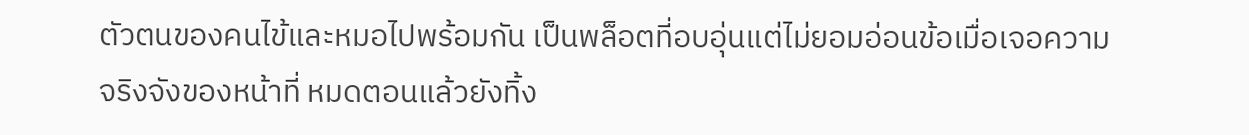ตัวตนของคนไข้และหมอไปพร้อมกัน เป็นพล็อตที่อบอุ่นแต่ไม่ยอมอ่อนข้อเมื่อเจอความจริงจังของหน้าที่ หมดตอนแล้วยังทิ้ง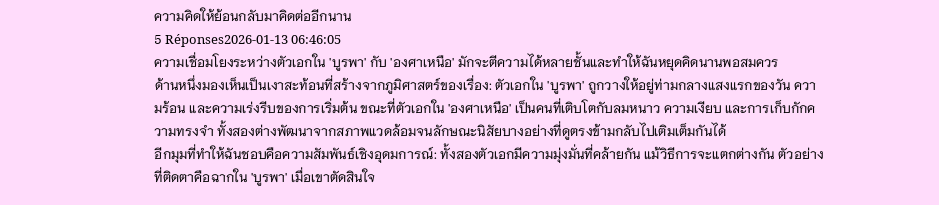ความคิดให้ย้อนกลับมาคิดต่ออีกนาน
5 Réponses2026-01-13 06:46:05
ความเชื่อมโยงระหว่างตัวเอกใน 'บูรพา' กับ 'องศาเหนือ' มักจะตีความได้หลายชั้นและทำให้ฉันหยุดคิดนานพอสมควร
ด้านหนึ่งมองเห็นเป็นเงาสะท้อนที่สร้างจากภูมิศาสตร์ของเรื่อง: ตัวเอกใน 'บูรพา' ถูกวางให้อยู่ท่ามกลางแสงแรกของวัน ความร้อน และความเร่งรีบของการเริ่มต้น ขณะที่ตัวเอกใน 'องศาเหนือ' เป็นคนที่เติบโตกับลมหนาว ความเงียบ และการเก็บกักความทรงจำ ทั้งสองต่างพัฒนาจากสภาพแวดล้อมจนลักษณะนิสัยบางอย่างที่ดูตรงข้ามกลับไปเติมเต็มกันได้
อีกมุมที่ทำให้ฉันชอบคือความสัมพันธ์เชิงอุดมการณ์: ทั้งสองตัวเอกมีความมุ่งมั่นที่คล้ายกัน แม้วิธีการจะแตกต่างกัน ตัวอย่างที่ติดตาคือฉากใน 'บูรพา' เมื่อเขาตัดสินใจ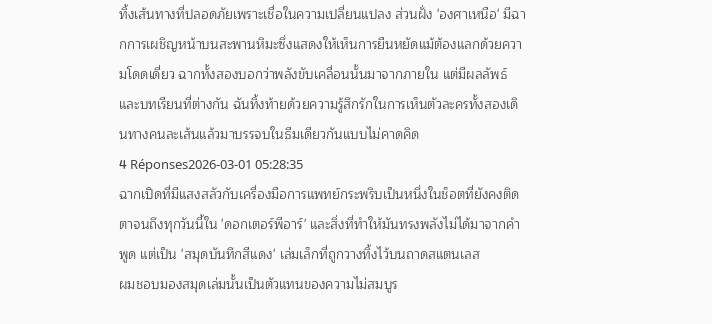ทิ้งเส้นทางที่ปลอดภัยเพราะเชื่อในความเปลี่ยนแปลง ส่วนฝั่ง 'องศาเหนือ' มีฉากการเผชิญหน้าบนสะพานหิมะซึ่งแสดงให้เห็นการยืนหยัดแม้ต้องแลกด้วยความโดดเดี่ยว ฉากทั้งสองบอกว่าพลังขับเคลื่อนนั้นมาจากภายใน แต่มีผลลัพธ์และบทเรียนที่ต่างกัน ฉันทิ้งท้ายด้วยความรู้สึกรักในการเห็นตัวละครทั้งสองเดินทางคนละเส้นแล้วมาบรรจบในธีมเดียวกันแบบไม่คาดคิด
4 Réponses2026-03-01 05:28:35
ฉากเปิดที่มีแสงสลัวกับเครื่องมือการแพทย์กระพริบเป็นหนึ่งในช็อตที่ยังคงติดตาจนถึงทุกวันนี้ใน 'ดอกเตอร์พีอาร์' และสิ่งที่ทำให้มันทรงพลังไม่ได้มาจากคำพูด แต่เป็น 'สมุดบันทึกสีแดง' เล่มเล็กที่ถูกวางทิ้งไว้บนถาดสแตนเลส
ผมชอบมองสมุดเล่มนั้นเป็นตัวแทนของความไม่สมบูร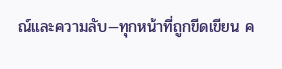ณ์และความลับ—ทุกหน้าที่ถูกขีดเขียน ค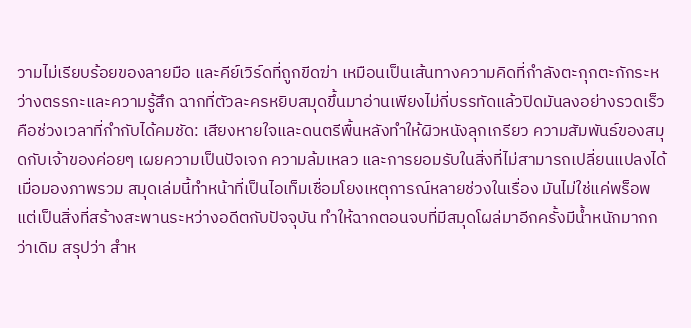วามไม่เรียบร้อยของลายมือ และคีย์เวิร์ดที่ถูกขีดฆ่า เหมือนเป็นเส้นทางความคิดที่กำลังตะกุกตะกักระหว่างตรรกะและความรู้สึก ฉากที่ตัวละครหยิบสมุดขึ้นมาอ่านเพียงไม่กี่บรรทัดแล้วปิดมันลงอย่างรวดเร็ว คือช่วงเวลาที่กำกับได้คมชัด: เสียงหายใจและดนตรีพื้นหลังทำให้ผิวหนังลุกเกรียว ความสัมพันธ์ของสมุดกับเจ้าของค่อยๆ เผยความเป็นปัจเจก ความล้มเหลว และการยอมรับในสิ่งที่ไม่สามารถเปลี่ยนแปลงได้
เมื่อมองภาพรวม สมุดเล่มนี้ทำหน้าที่เป็นไอเท็มเชื่อมโยงเหตุการณ์หลายช่วงในเรื่อง มันไม่ใช่แค่พร็อพ แต่เป็นสิ่งที่สร้างสะพานระหว่างอดีตกับปัจจุบัน ทำให้ฉากตอนจบที่มีสมุดโผล่มาอีกครั้งมีน้ำหนักมากกว่าเดิม สรุปว่า สำห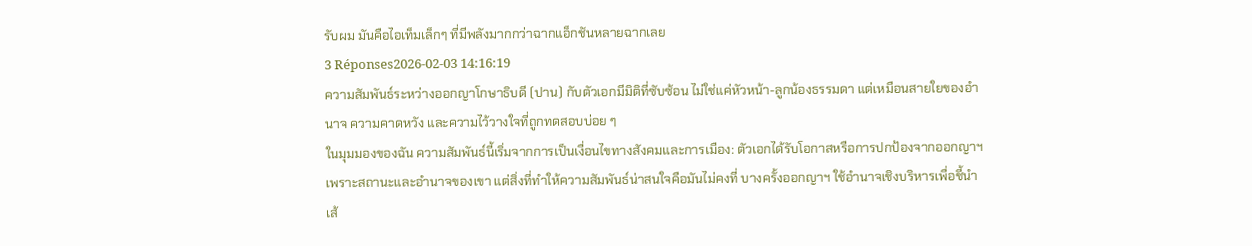รับผม มันคือไอเท็มเล็กๆ ที่มีพลังมากกว่าฉากแอ็กชันหลายฉากเลย
3 Réponses2026-02-03 14:16:19
ความสัมพันธ์ระหว่างออกญาโกษาธิบดี (ปาน) กับตัวเอกมีมิติที่ซับซ้อน ไม่ใช่แค่หัวหน้า-ลูกน้องธรรมดา แต่เหมือนสายใยของอำนาจ ความคาดหวัง และความไว้วางใจที่ถูกทดสอบบ่อย ๆ
ในมุมมองของฉัน ความสัมพันธ์นี้เริ่มจากการเป็นเงื่อนไขทางสังคมและการเมือง: ตัวเอกได้รับโอกาสหรือการปกป้องจากออกญาฯ เพราะสถานะและอำนาจของเขา แต่สิ่งที่ทำให้ความสัมพันธ์น่าสนใจคือมันไม่คงที่ บางครั้งออกญาฯ ใช้อำนาจเชิงบริหารเพื่อชี้นำเส้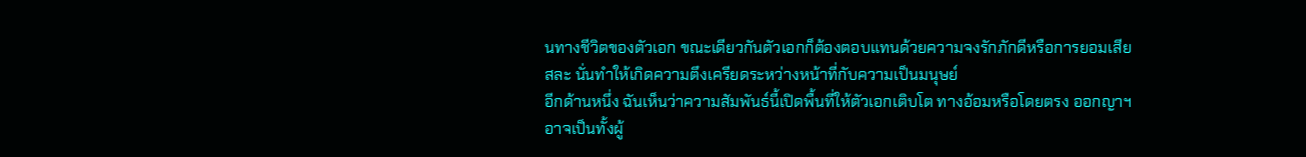นทางชีวิตของตัวเอก ขณะเดียวกันตัวเอกก็ต้องตอบแทนด้วยความจงรักภักดีหรือการยอมเสียสละ นั่นทำให้เกิดความตึงเครียดระหว่างหน้าที่กับความเป็นมนุษย์
อีกด้านหนึ่ง ฉันเห็นว่าความสัมพันธ์นี้เปิดพื้นที่ให้ตัวเอกเติบโต ทางอ้อมหรือโดยตรง ออกญาฯ อาจเป็นทั้งผู้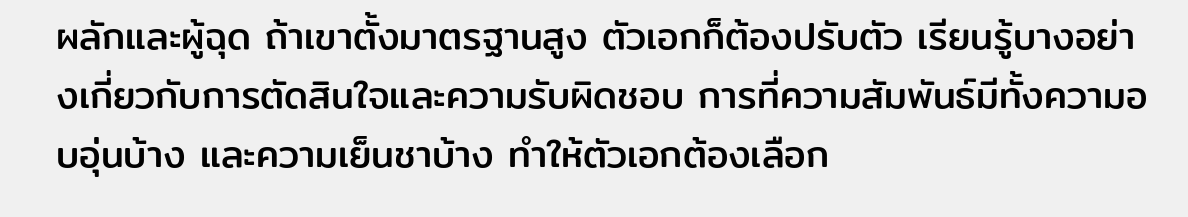ผลักและผู้ฉุด ถ้าเขาตั้งมาตรฐานสูง ตัวเอกก็ต้องปรับตัว เรียนรู้บางอย่างเกี่ยวกับการตัดสินใจและความรับผิดชอบ การที่ความสัมพันธ์มีทั้งความอบอุ่นบ้าง และความเย็นชาบ้าง ทำให้ตัวเอกต้องเลือก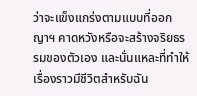ว่าจะแข็งแกร่งตามแบบที่ออกญาฯ คาดหวังหรือจะสร้างจริยธรรมของตัวเอง และนั่นแหละที่ทำให้เรื่องราวมีชีวิตสำหรับฉัน